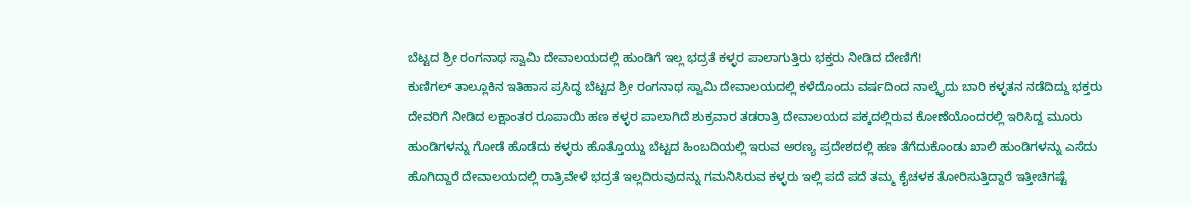ಬೆಟ್ಟದ ಶ್ರೀ ರಂಗನಾಥ ಸ್ವಾಮಿ ದೇವಾಲಯದಲ್ಲಿ ಹುಂಡಿಗೆ ಇಲ್ಲ ಭದ್ರತೆ ಕಳ್ಳರ ಪಾಲಾಗುತ್ತಿರು ಭಕ್ತರು ನೀಡಿದ ದೇಣಿಗೆ!
ಕುಣಿಗಲ್ ತಾಲ್ಲೂಕಿನ ಇತಿಹಾಸ ಪ್ರಸಿದ್ಧ ಬೆಟ್ಟದ ಶ್ರೀ ರಂಗನಾಥ ಸ್ವಾಮಿ ದೇವಾಲಯದಲ್ಲಿ ಕಳೆದೊಂದು ವರ್ಷದಿಂದ ನಾಲ್ಕೈದು ಬಾರಿ ಕಳ್ಳತನ ನಡೆದಿದ್ದು ಭಕ್ತರು ದೇವರಿಗೆ ನೀಡಿದ ಲಕ್ಷಾಂತರ ರೂಪಾಯಿ ಹಣ ಕಳ್ಳರ ಪಾಲಾಗಿದೆ ಶುಕ್ರವಾರ ತಡರಾತ್ರಿ ದೇವಾಲಯದ ಪಕ್ಕದಲ್ಲಿರುವ ಕೋಣೆಯೊಂದರಲ್ಲಿ ಇರಿಸಿದ್ದ ಮೂರು ಹುಂಡಿಗಳನ್ನು ಗೋಡೆ ಹೊಡೆದು ಕಳ್ಳರು ಹೊತ್ತೊಯ್ದು ಬೆಟ್ಟದ ಹಿಂಬದಿಯಲ್ಲಿ ಇರುವ ಅರಣ್ಯ ಪ್ರದೇಶದಲ್ಲಿ ಹಣ ತೆಗೆದುಕೊಂಡು ಖಾಲಿ ಹುಂಡಿಗಳನ್ನು ಎಸೆದು ಹೊಗಿದ್ದಾರೆ ದೇವಾಲಯದಲ್ಲಿ ರಾತ್ರಿವೇಳೆ ಭದ್ರತೆ ಇಲ್ಲದಿರುವುದನ್ನು ಗಮನಿಸಿರುವ ಕಳ್ಳರು ಇಲ್ಲಿ ಪದೆ ಪದೆ ತಮ್ಮ ಕೈಚಳಕ ತೋರಿಸುತ್ತಿದ್ದಾರೆ ಇತ್ತೀಚಿಗಷ್ಟೆ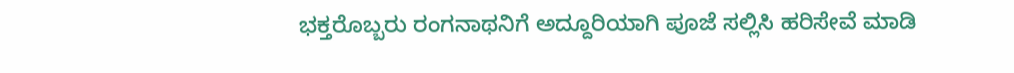ಭಕ್ತರೊಬ್ಬರು ರಂಗನಾಥನಿಗೆ ಅದ್ದೂರಿಯಾಗಿ ಪೂಜೆ ಸಲ್ಲಿಸಿ ಹರಿಸೇವೆ ಮಾಡಿ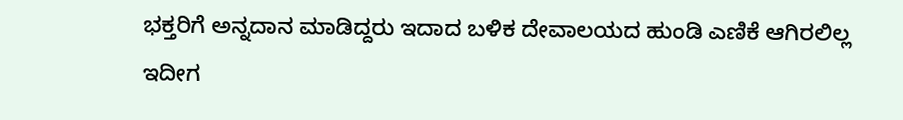ಭಕ್ತರಿಗೆ ಅನ್ನದಾನ ಮಾಡಿದ್ದರು ಇದಾದ ಬಳಿಕ ದೇವಾಲಯದ ಹುಂಡಿ ಎಣಿಕೆ ಆಗಿರಲಿಲ್ಲ ಇದೀಗ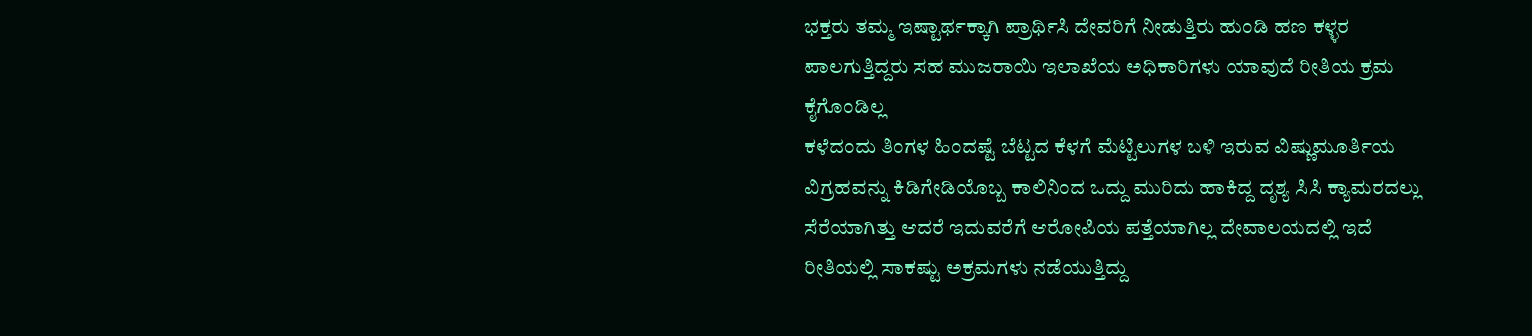ಭಕ್ತರು ತಮ್ಮ ಇಷ್ಟಾರ್ಥಕ್ಕಾಗಿ ಪ್ರಾರ್ಥಿಸಿ ದೇವರಿಗೆ ನೀಡುತ್ತಿರು ಹುಂಡಿ ಹಣ ಕಳ್ಳರ ಪಾಲಗುತ್ತಿದ್ದರು ಸಹ ಮುಜರಾಯಿ ಇಲಾಖೆಯ ಅಧಿಕಾರಿಗಳು ಯಾವುದೆ ರೀತಿಯ ಕ್ರಮ ಕೈಗೊಂಡಿಲ್ಲ
ಕಳೆದಂದು ತಿಂಗಳ ಹಿಂದಷ್ಟೆ ಬೆಟ್ಟದ ಕೆಳಗೆ ಮೆಟ್ಟಿಲುಗಳ ಬಳಿ ಇರುವ ವಿಷ್ಣುಮೂರ್ತಿಯ ವಿಗ್ರಹವನ್ನು ಕಿಡಿಗೇಡಿಯೊಬ್ಬ ಕಾಲಿನಿಂದ ಒದ್ದು ಮುರಿದು ಹಾಕಿದ್ದ ದೃಶ್ಯ ಸಿಸಿ ಕ್ಯಾಮರದಲ್ಲು ಸೆರೆಯಾಗಿತ್ತು ಆದರೆ ಇದುವರೆಗೆ ಆರೋಪಿಯ ಪತ್ತೆಯಾಗಿಲ್ಲ ದೇವಾಲಯದಲ್ಲಿ ಇದೆ ರೀತಿಯಲ್ಲಿ ಸಾಕಷ್ಟು ಅಕ್ರಮಗಳು ನಡೆಯುತ್ತಿದ್ದು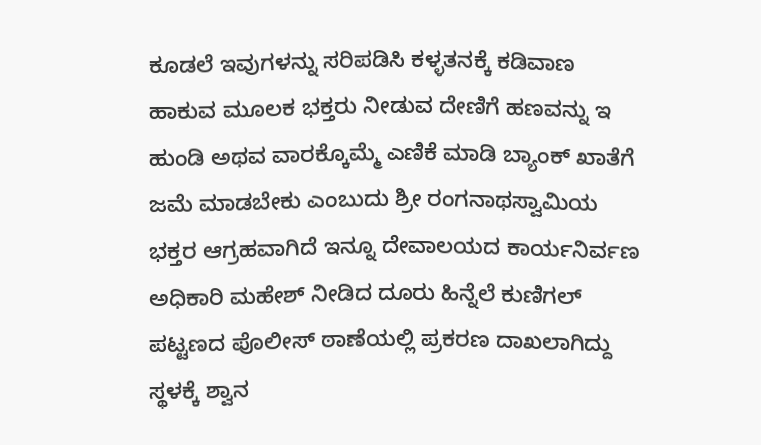ಕೂಡಲೆ ಇವುಗಳನ್ನು ಸರಿಪಡಿಸಿ ಕಳ್ಳತನಕ್ಕೆ ಕಡಿವಾಣ ಹಾಕುವ ಮೂಲಕ ಭಕ್ತರು ನೀಡುವ ದೇಣಿಗೆ ಹಣವನ್ನು ಇ ಹುಂಡಿ ಅಥವ ವಾರಕ್ಕೊಮ್ಮೆ ಎಣಿಕೆ ಮಾಡಿ ಬ್ಯಾಂಕ್ ಖಾತೆಗೆ ಜಮೆ ಮಾಡಬೇಕು ಎಂಬುದು ಶ್ರೀ ರಂಗನಾಥಸ್ವಾಮಿಯ ಭಕ್ತರ ಆಗ್ರಹವಾಗಿದೆ ಇನ್ನೂ ದೇವಾಲಯದ ಕಾರ್ಯನಿರ್ವಣ ಅಧಿಕಾರಿ ಮಹೇಶ್ ನೀಡಿದ ದೂರು ಹಿನ್ನೆಲೆ ಕುಣಿಗಲ್ ಪಟ್ಟಣದ ಪೊಲೀಸ್ ಠಾಣೆಯಲ್ಲಿ ಪ್ರಕರಣ ದಾಖಲಾಗಿದ್ದು ಸ್ಥಳಕ್ಕೆ ಶ್ವಾನ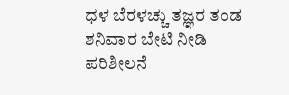ಧಳ ಬೆರಳಚ್ಚು ತಜ್ಞರ ತಂಡ ಶನಿವಾರ ಬೇಟಿ ನೀಡಿ ಪರಿಶೀಲನೆ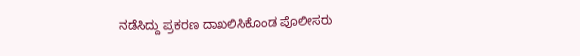ನಡೆಸಿದ್ದು ಪ್ರಕರಣ ದಾಖಲಿಸಿಕೊಂಡ ಪೊಲೀಸರು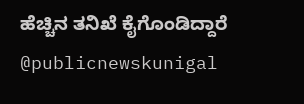ಹೆಚ್ಚಿನ ತನಿಖೆ ಕೈಗೊಂಡಿದ್ದಾರೆ @publicnewskunigal